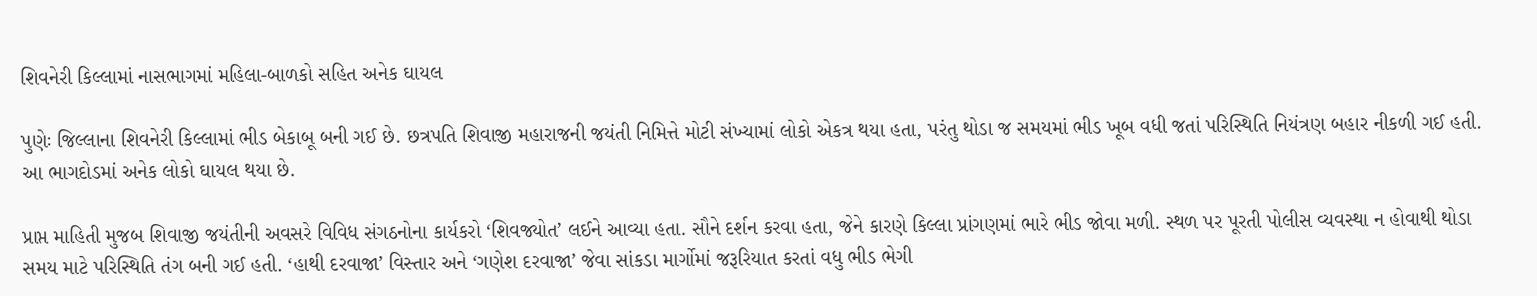શિવનેરી કિલ્લામાં નાસભાગમાં મહિલા-બાળકો સહિત અનેક ઘાયલ

પુણેઃ જિલ્લાના શિવનેરી કિલ્લામાં ભીડ બેકાબૂ બની ગઈ છે. છત્રપતિ શિવાજી મહારાજની જયંતી નિમિત્તે મોટી સંખ્યામાં લોકો એકત્ર થયા હતા, પરંતુ થોડા જ સમયમાં ભીડ ખૂબ વધી જતાં પરિસ્થિતિ નિયંત્રણ બહાર નીકળી ગઈ હતી. આ ભાગદોડમાં અનેક લોકો ઘાયલ થયા છે.

પ્રાપ્ત માહિતી મુજબ શિવાજી જયંતીની અવસરે વિવિધ સંગઠનોના કાર્યકરો ‘શિવજ્યોત’ લઈને આવ્યા હતા. સૌને દર્શન કરવા હતા, જેને કારણે કિલ્લા પ્રાંગણમાં ભારે ભીડ જોવા મળી. સ્થળ પર પૂરતી પોલીસ વ્યવસ્થા ન હોવાથી થોડા સમય માટે પરિસ્થિતિ તંગ બની ગઈ હતી. ‘હાથી દરવાજા’ વિસ્તાર અને ‘ગણેશ દરવાજા’ જેવા સાંકડા માર્ગોમાં જરૂરિયાત કરતાં વધુ ભીડ ભેગી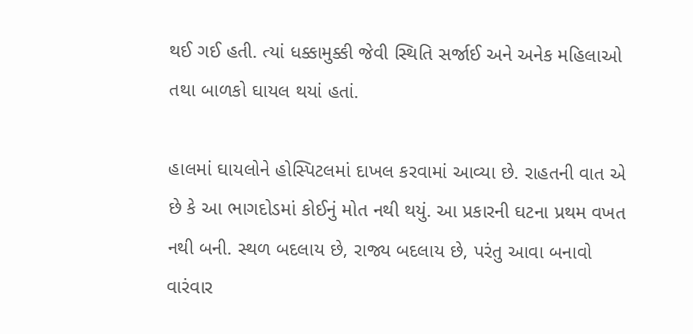થઈ ગઈ હતી. ત્યાં ધક્કામુક્કી જેવી સ્થિતિ સર્જાઈ અને અનેક મહિલાઓ તથા બાળકો ઘાયલ થયાં હતાં.

હાલમાં ઘાયલોને હોસ્પિટલમાં દાખલ કરવામાં આવ્યા છે. રાહતની વાત એ છે કે આ ભાગદોડમાં કોઈનું મોત નથી થયું. આ પ્રકારની ઘટના પ્રથમ વખત નથી બની. સ્થળ બદલાય છે, રાજ્ય બદલાય છે, પરંતુ આવા બનાવો વારંવાર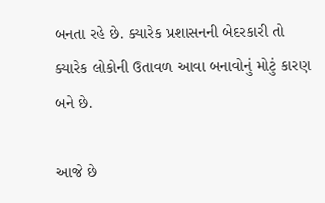બનતા રહે છે. ક્યારેક પ્રશાસનની બેદરકારી તો ક્યારેક લોકોની ઉતાવળ આવા બનાવોનું મોટું કારણ બને છે.

આજે છે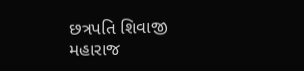છત્રપતિ શિવાજી મહારાજ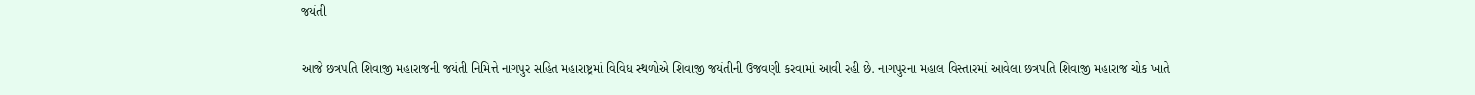જયંતી

આજે છત્રપતિ શિવાજી મહારાજની જયંતી નિમિત્તે નાગપુર સહિત મહારાષ્ટ્રમાં વિવિધ સ્થળોએ શિવાજી જયંતીની ઉજવણી કરવામાં આવી રહી છે. નાગપુરના મહાલ વિસ્તારમાં આવેલા છત્રપતિ શિવાજી મહારાજ ચોક ખાતે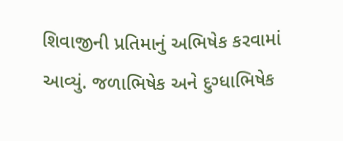શિવાજીની પ્રતિમાનું અભિષેક કરવામાં આવ્યું. જળાભિષેક અને દુગ્ધાભિષેક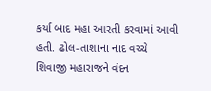કર્યા બાદ મહા આરતી કરવામાં આવી હતી. ઢોલ-તાશાના નાદ વચ્ચે શિવાજી મહારાજને વંદન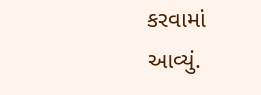કરવામાં આવ્યું.